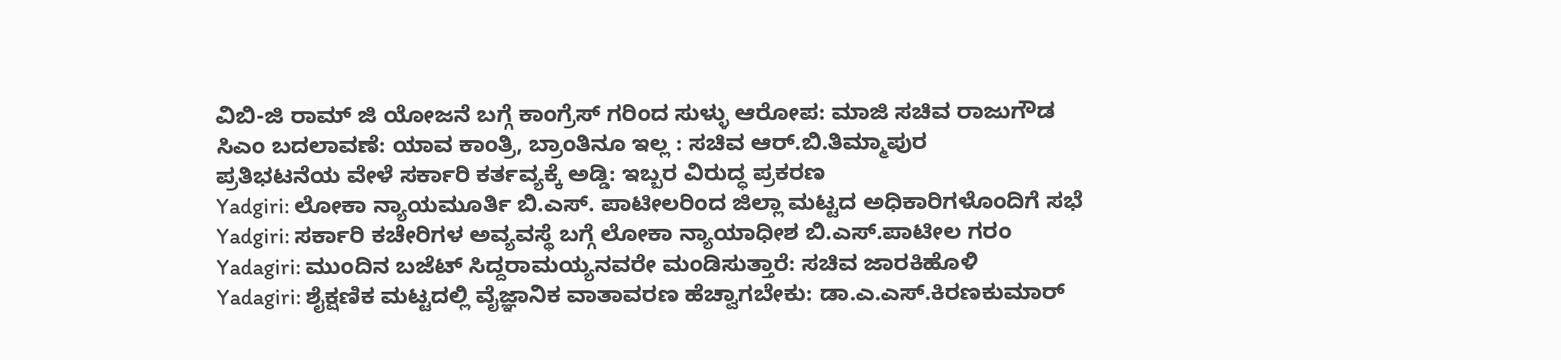ವಿಬಿ-ಜಿ ರಾಮ್ ಜಿ ಯೋಜನೆ ಬಗ್ಗೆ ಕಾಂಗ್ರೆಸ್ ಗರಿಂದ ಸುಳ್ಳು ಆರೋಪ: ಮಾಜಿ ಸಚಿವ ರಾಜುಗೌಡ
ಸಿಎಂ ಬದಲಾವಣೆ: ಯಾವ ಕಾಂತ್ರಿ, ಬ್ರಾಂತಿನೂ ಇಲ್ಲ : ಸಚಿವ ಆರ್.ಬಿ.ತಿಮ್ಮಾಪುರ
ಪ್ರತಿಭಟನೆಯ ವೇಳೆ ಸರ್ಕಾರಿ ಕರ್ತವ್ಯಕ್ಕೆ ಅಡ್ಡಿ: ಇಬ್ಬರ ವಿರುದ್ಧ ಪ್ರಕರಣ
Yadgiri: ಲೋಕಾ ನ್ಯಾಯಮೂರ್ತಿ ಬಿ.ಎಸ್. ಪಾಟೀಲರಿಂದ ಜಿಲ್ಲಾ ಮಟ್ಟದ ಅಧಿಕಾರಿಗಳೊಂದಿಗೆ ಸಭೆ
Yadgiri: ಸರ್ಕಾರಿ ಕಚೇರಿಗಳ ಅವ್ಯವಸ್ಥೆ ಬಗ್ಗೆ ಲೋಕಾ ನ್ಯಾಯಾಧೀಶ ಬಿ.ಎಸ್.ಪಾಟೀಲ ಗರಂ
Yadagiri: ಮುಂದಿನ ಬಜೆಟ್ ಸಿದ್ದರಾಮಯ್ಯನವರೇ ಮಂಡಿಸುತ್ತಾರೆ: ಸಚಿವ ಜಾರಕಿಹೊಳಿ
Yadagiri: ಶೈಕ್ಷಣಿಕ ಮಟ್ಟದಲ್ಲಿ ವೈಜ್ಞಾನಿಕ ವಾತಾವರಣ ಹೆಚ್ವಾಗಬೇಕು: ಡಾ.ಎ.ಎಸ್.ಕಿರಣಕುಮಾರ್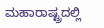ಮಹಾರಾಷ್ಟ್ರದಲ್ಲಿ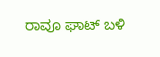ರಾವೂ ಘಾಟ್ ಬಳಿ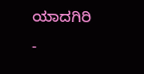ಯಾದಗಿರಿ -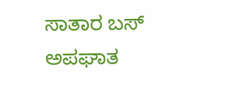ಸಾತಾರ ಬಸ್ ಅಪಘಾತ